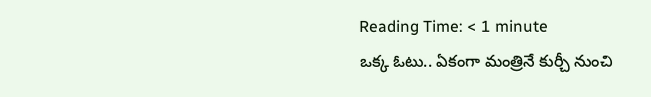Reading Time: < 1 minute
ఒక్క ఓటు.. ఏకంగా మంత్రినే కుర్చీ నుంచి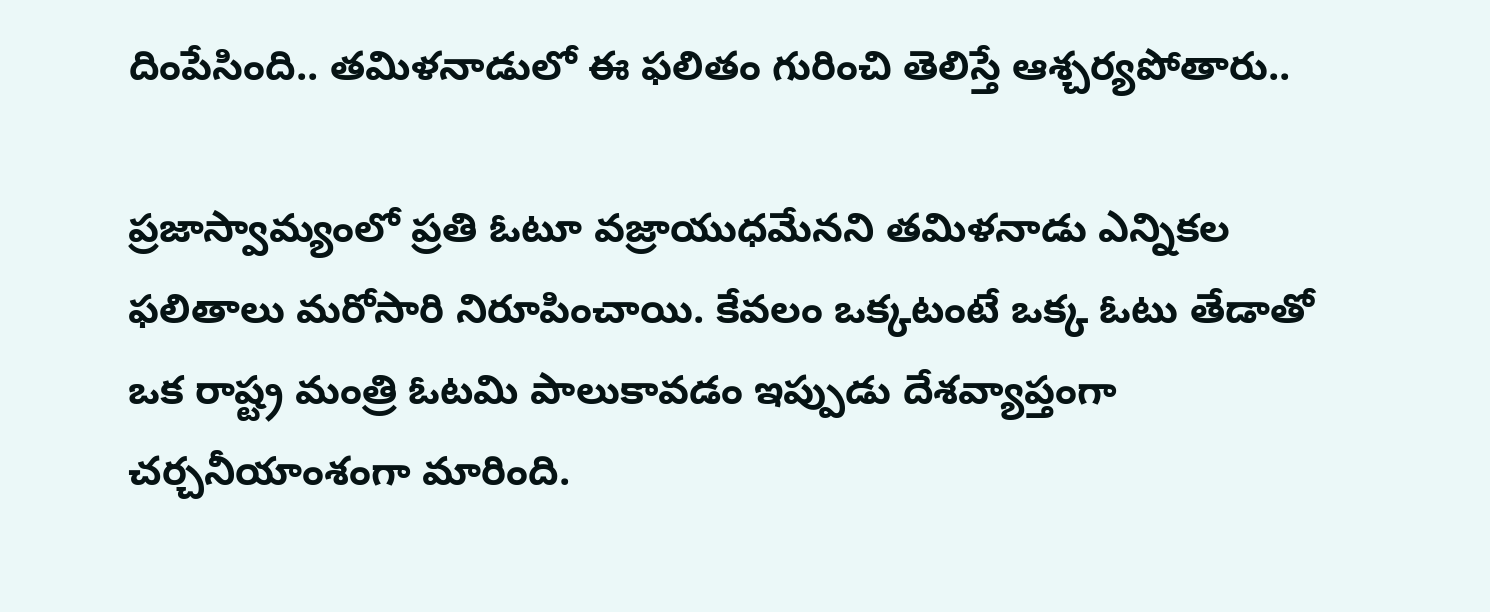దింపేసింది.. తమిళనాడులో ఈ ఫలితం గురించి తెలిస్తే ఆశ్చర్యపోతారు..

ప్రజాస్వామ్యంలో ప్రతి ఓటూ వజ్రాయుధమేనని తమిళనాడు ఎన్నికల ఫలితాలు మరోసారి నిరూపించాయి. కేవలం ఒక్కటంటే ఒక్క ఓటు తేడాతో ఒక రాష్ట్ర మంత్రి ఓటమి పాలుకావడం ఇప్పుడు దేశవ్యాప్తంగా చర్చనీయాంశంగా మారింది.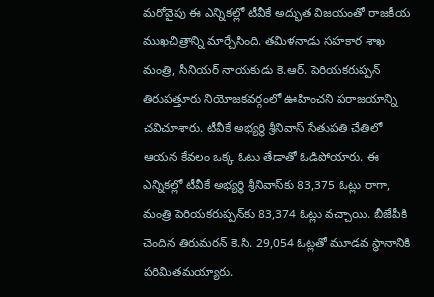మరోవైపు ఈ ఎన్నికల్లో టీవీకే అద్భుత విజయంతో రాజకీయ ముఖచిత్రాన్ని మార్చేసింది. తమిళనాడు సహకార శాఖ మంత్రి, సీనియర్ నాయకుడు కె.ఆర్. పెరియకరుప్పన్ తిరుపత్తూరు నియోజకవర్గంలో ఊహించని పరాజయాన్ని చవిచూశారు. టీవీకే అభ్యర్థి శ్రీనివాస్ సేతుపతి చేతిలో ఆయన కేవలం ఒక్క ఓటు తేడాతో ఓడిపోయారు. ఈ ఎన్నికల్లో టీవీకే అభ్యర్థి శ్రీనివాస్‌కు 83,375 ఓట్లు రాగా, మంత్రి పెరియకరుప్పన్‌కు 83,374 ఓట్లు వచ్చాయి. బీజేపీకి చెందిన తిరుమరన్ కె.సి. 29,054 ఓట్లతో మూడవ స్థానానికి పరిమితమయ్యారు.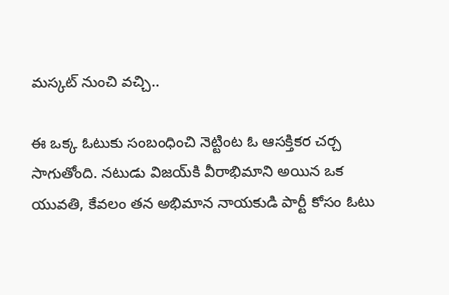మస్కట్ నుంచి వచ్చి..

ఈ ఒక్క ఓటుకు సంబంధించి నెట్టింట ఓ ఆసక్తికర చర్చ సాగుతోంది. నటుడు విజయ్‌కి వీరాభిమాని అయిన ఒక యువతి, కేవలం తన అభిమాన నాయకుడి పార్టీ కోసం ఓటు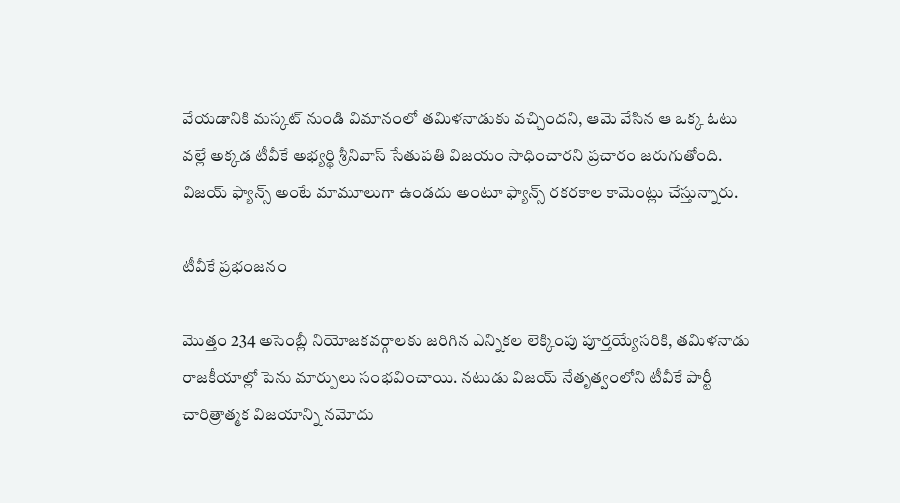వేయడానికి మస్కట్ నుండి విమానంలో తమిళనాడుకు వచ్చిందని, ఆమె వేసిన ఆ ఒక్క ఓటు వల్లే అక్కడ టీవీకే అభ్యర్థి శ్రీనివాస్ సేతుపతి విజయం సాధించారని ప్రచారం జరుగుతోంది. విజయ్ ఫ్యాన్స్‌ అంటే మామూలుగా ఉండదు అంటూ ఫ్యాన్స్ రకరకాల కామెంట్లు చేస్తున్నారు.

టీవీకే ప్రభంజనం

మొత్తం 234 అసెంబ్లీ నియోజకవర్గాలకు జరిగిన ఎన్నికల లెక్కింపు పూర్తయ్యేసరికి, తమిళనాడు రాజకీయాల్లో పెను మార్పులు సంభవించాయి. నటుడు విజయ్ నేతృత్వంలోని టీవీకే పార్టీ చారిత్రాత్మక విజయాన్ని నమోదు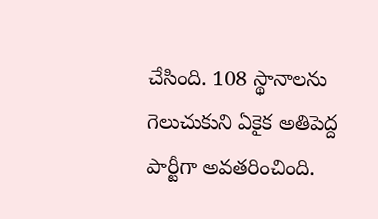చేసింది. 108 స్థానాలను గెలుచుకుని ఏకైక అతిపెద్ద పార్టీగా అవతరించింది.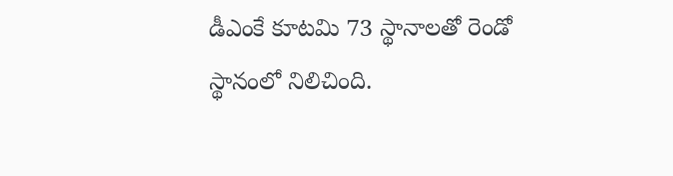డీఎంకే కూటమి 73 స్థానాలతో రెండో స్థానంలో నిలిచింది.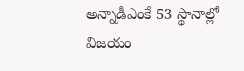అన్నాడీఎంకే 53 స్థానాల్లో విజయం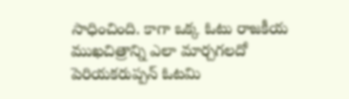సాధించింది. కాగా ఒక్క ఓటు రాజకీయ ముఖచిత్రాన్ని ఎలా మార్చగలదో పెరియకరుప్పన్ ఓటమి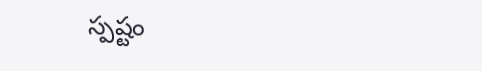స్పష్టం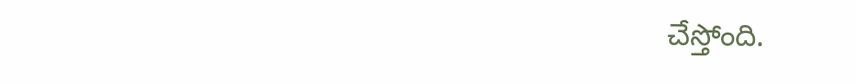చేస్తోంది.